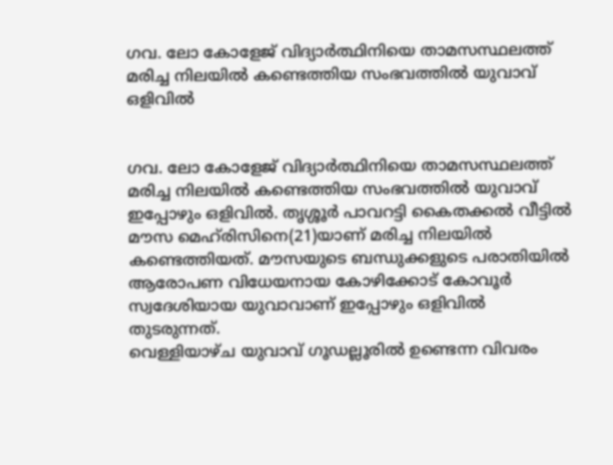ഗവ. ലോ കോളേജ് വിദ്യാര്‍ത്ഥിനിയെ താമസസ്ഥലത്ത് മരിച്ച നിലയില്‍ കണ്ടെത്തിയ സംഭവത്തില്‍ യുവാവ് ഒളിവില്‍


ഗവ. ലോ കോളേജ് വിദ്യാര്‍ത്ഥിനിയെ താമസസ്ഥലത്ത് മരിച്ച നിലയില്‍ കണ്ടെത്തിയ സംഭവത്തില്‍ യുവാവ് ഇപ്പോഴും ഒളിവില്‍. തൃശ്ശൂര്‍ പാവറട്ടി കൈതക്കല്‍ വീട്ടില്‍ മൗസ മെഹ്‌രിസിനെ(21)യാണ് മരിച്ച നിലയില്‍ കണ്ടെത്തിയത്. മൗസയുടെ ബന്ധുക്കളുടെ പരാതിയില്‍ ആരോപണ വിധേയനായ കോഴിക്കോട് കോവൂര്‍ സ്വദേശിയായ യുവാവാണ് ഇപ്പോഴും ഒളിവില്‍ തുടരുന്നത്.
വെള്ളിയാഴ്ച യുവാവ് ഗൂഡല്ലൂരില്‍ ഉണ്ടെന്ന വിവരം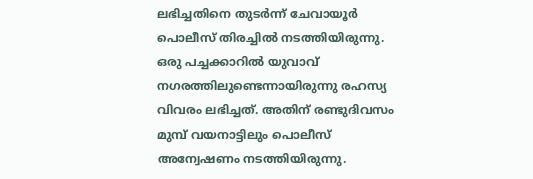ലഭിച്ചതിനെ തുടര്‍ന്ന് ചേവായൂര്‍ പൊലീസ് തിരച്ചില്‍ നടത്തിയിരുന്നു. ഒരു പച്ചക്കാറില്‍ യുവാവ് നഗരത്തിലുണ്ടെന്നായിരുന്നു രഹസ്യ വിവരം ലഭിച്ചത്. അതിന് രണ്ടുദിവസം മുമ്പ് വയനാട്ടിലും പൊലീസ് അന്വേഷണം നടത്തിയിരുന്നു.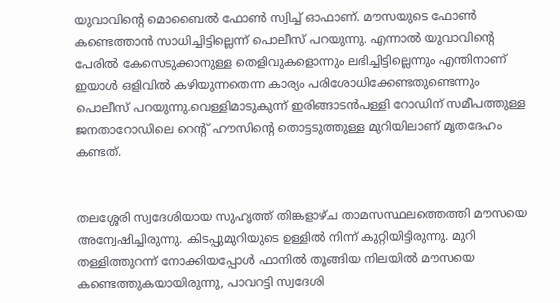യുവാവിന്റെ മൊബൈല്‍ ഫോണ്‍ സ്വിച്ച് ഓഫാണ്. മൗസയുടെ ഫോണ്‍ കണ്ടെത്താന്‍ സാധിച്ചിട്ടില്ലെന്ന് പൊലീസ് പറയുന്നു. എന്നാല്‍ യുവാവിന്റെ പേരില്‍ കേസെടുക്കാനുള്ള തെളിവുകളൊന്നും ലഭിച്ചിട്ടില്ലെന്നും എന്തിനാണ് ഇയാള്‍ ഒളിവില്‍ കഴിയുന്നതെന്ന കാര്യം പരിശോധിക്കേണ്ടതുണ്ടെന്നും പൊലീസ് പറയുന്നു.വെള്ളിമാടുകുന്ന് ഇരിങ്ങാടന്‍പള്ളി റോഡിന് സമീപത്തുള്ള ജനതാറോഡിലെ റെന്റ് ഹൗസിന്റെ തൊട്ടടുത്തുള്ള മുറിയിലാണ് മൃതദേഹം കണ്ടത്.


തലശ്ശേരി സ്വദേശിയായ സുഹൃത്ത് തിങ്കളാഴ്ച താമസസ്ഥലത്തെത്തി മൗസയെ അന്വേഷിച്ചിരുന്നു. കിടപ്പുമുറിയുടെ ഉള്ളില്‍ നിന്ന് കുറ്റിയിട്ടിരുന്നു. മുറി തള്ളിത്തുറന്ന് നോക്കിയപ്പോള്‍ ഫാനില്‍ തൂങ്ങിയ നിലയില്‍ മൗസയെ കണ്ടെത്തുകയായിരുന്നു, പാവറട്ടി സ്വദേശി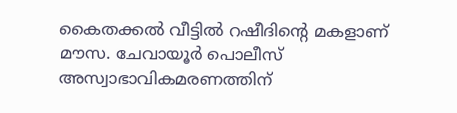കൈതക്കല്‍ വീട്ടില്‍ റഷീദിന്റെ മകളാണ് മൗസ. ചേവായൂര്‍ പൊലീസ് അസ്വാഭാവികമരണത്തിന്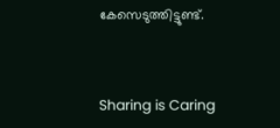കേസെടുത്തിട്ടുണ്ട്.



Sharing is Caring